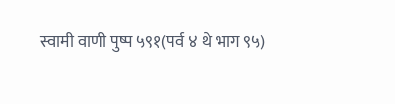स्वामी वाणी पुष्प ५९१(पर्व ४ थे भाग ९५)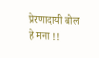प्रेरणादायी बोल
हे मना !!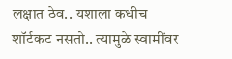लक्षात ठेव.. यशाला कधीच शॉर्टकट नसतो.. त्यामुळे स्वामींवर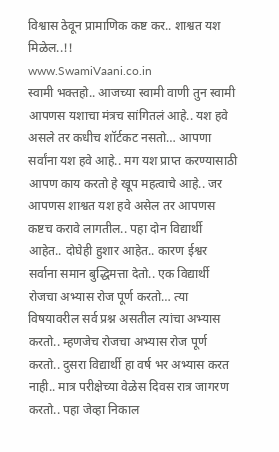विश्वास ठेवून प्रामाणिक कष्ट कर.. शाश्वत यश मिळेल..!!
www.SwamiVaani.co.in
स्वामी भक्तहो.. आजच्या स्वामी वाणी तुन स्वामी आपणस यशाचा मंत्रच सांगितलं आहे.. यश हवे असले तर कधीच शॉर्टकट नसतो… आपणा सर्वांना यश हवे आहे.. मग यश प्राप्त करण्यासाठी आपण काय करतो हे खूप महत्वाचे आहे.. जर आपणस शाश्वत यश हवे असेल तर आपणस कष्टच करावे लागतील.. पहा दोन विद्यार्थी आहेत.. दोघेही हुशार आहेत.. कारण ईश्वर सर्वाना समान बुद्धिमत्ता देतो.. एक विद्यार्थी रोजचा अभ्यास रोज पूर्ण करतो… त्या विषयावरील सर्व प्रश्न असतील त्यांचा अभ्यास करतो.. म्हणजेच रोजचा अभ्यास रोज पूर्ण करतो.. दुसरा विद्यार्थी हा वर्ष भर अभ्यास करत नाही.. मात्र परीक्षेच्या वेळेस दिवस रात्र जागरण करतो.. पहा जेव्हा निकाल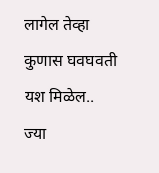लागेल तेव्हा कुणास घवघवती यश मिळेल.. ज्या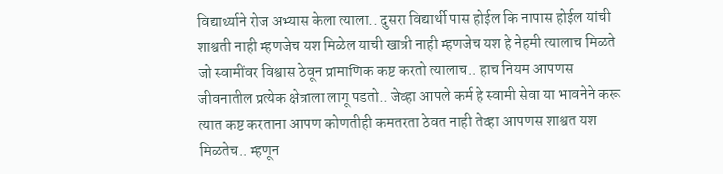विद्यार्थ्याने रोज अभ्यास केला त्याला.. दुसरा विद्यार्थी पास होईल कि नापास होईल यांची शाश्वती नाही म्हणजेच यश मिळेल याची खात्री नाही म्हणजेच यश हे नेहमी त्यालाच मिळते जो स्वामींवर विश्वास ठेवून प्रामाणिक कष्ट करतो त्यालाच.. हाच नियम आपणस जीवनातील प्रत्येक क्षेत्राला लागू पडतो.. जेव्हा आपले कर्म हे स्वामी सेवा या भावनेने करू त्यात कष्ट करताना आपण कोणतीही कमतरता ठेवत नाही तेव्हा आपणस शाश्वत यश मिळतेच.. म्हणून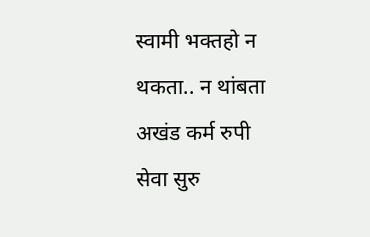स्वामी भक्तहो न थकता.. न थांबता अखंड कर्म रुपी सेवा सुरु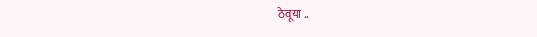ठेवूया ..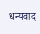धन्यवाद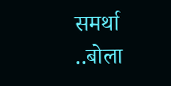समर्था ..बोला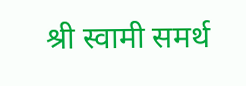श्री स्वामी समर्थ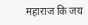महाराज कि जय